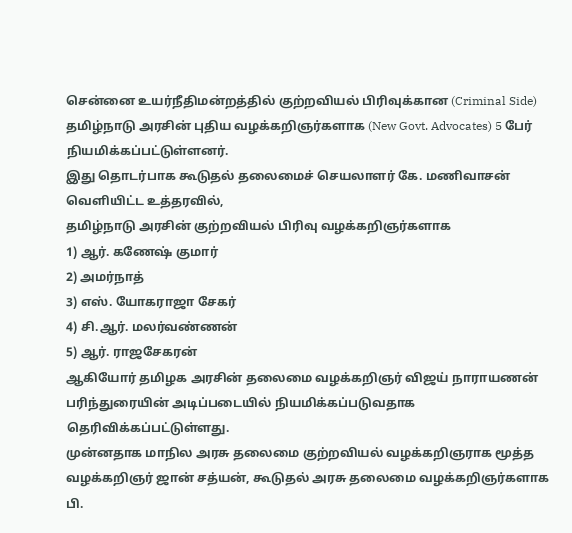சென்னை உயர்நீதிமன்றத்தில் குற்றவியல் பிரிவுக்கான (Criminal Side) தமிழ்நாடு அரசின் புதிய வழக்கறிஞர்களாக (New Govt. Advocates) 5 பேர் நியமிக்கப்பட்டுள்ளனர்.
இது தொடர்பாக கூடுதல் தலைமைச் செயலாளர் கே. மணிவாசன் வெளியிட்ட உத்தரவில்,
தமிழ்நாடு அரசின் குற்றவியல் பிரிவு வழக்கறிஞர்களாக
1) ஆர். கணேஷ் குமார்
2) அமர்நாத்
3) எஸ். யோகராஜா சேகர்
4) சி.ஆர். மலர்வண்ணன்
5) ஆர். ராஜசேகரன்
ஆகியோர் தமிழக அரசின் தலைமை வழக்கறிஞர் விஜய் நாராயணன் பரிந்துரையின் அடிப்படையில் நியமிக்கப்படுவதாக தெரிவிக்கப்பட்டுள்ளது.
முன்னதாக மாநில அரசு தலைமை குற்றவியல் வழக்கறிஞராக மூத்த வழக்கறிஞர் ஜான் சத்யன், கூடுதல் அரசு தலைமை வழக்கறிஞர்களாக பி.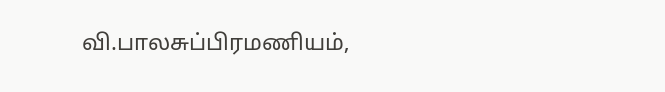வி.பாலசுப்பிரமணியம்,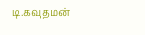டி.கவுதமன்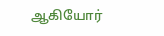ஆகியோர்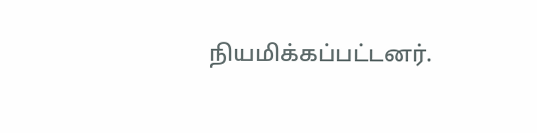நியமிக்கப்பட்டனர்.